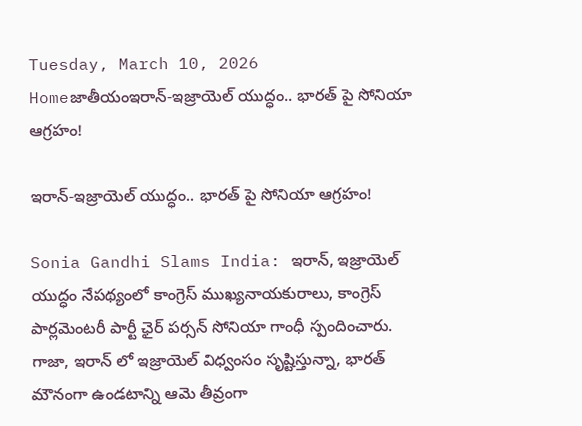Tuesday, March 10, 2026
Homeజాతీయంఇరాన్-ఇజ్రాయెల్ యుద్ధం.. భారత్ పై సోనియా ఆగ్రహం!

ఇరాన్-ఇజ్రాయెల్ యుద్ధం.. భారత్ పై సోనియా ఆగ్రహం!

Sonia Gandhi Slams India: ఇరాన్, ఇజ్రాయెల్ యుద్ధం నేపథ్యంలో కాంగ్రెస్ ముఖ్యనాయకురాలు, కాంగ్రెస్ పార్లమెంటరీ పార్టీ ఛైర్ పర్సన్ సోనియా గాంధీ స్పందించారు. గాజా, ఇరాన్ లో ఇజ్రాయెల్ విధ్వంసం సృష్టిస్తున్నా, భారత్ మౌనంగా ఉండటాన్ని ఆమె తీవ్రంగా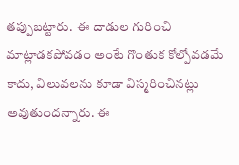తప్పుబట్టారు.  ఈ దాడుల గురించి మాట్లాడకపోవడం అంటే గొంతుక కోల్పోవడమే కాదు, విలువలను కూడా విస్మరించినట్లు అవుతుందన్నారు. ఈ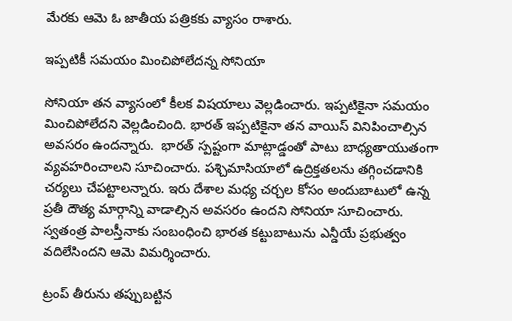మేరకు ఆమె ఓ జాతీయ పత్రికకు వ్యాసం రాశారు.

ఇప్పటికీ సమయం మించిపోలేదన్న సోనియా

సోనియా తన వ్యాసంలో కీలక విషయాలు వెల్లడించారు. ఇప్పటికైనా సమయం మించిపోలేదని వెల్లడించింది. భారత్ ఇప్పటికైనా తన వాయిస్ వినిపించాల్సిన అవసరం ఉందన్నారు.  భారత్ స్పష్టంగా మాట్లాడ్డంతో పాటు బాధ్యతాయుతంగా వ్యవహరించాలని సూచించారు. పశ్చిమాసియాలో ఉద్రిక్తతలను తగ్గించడానికి చర్యలు చేపట్టాలన్నారు. ఇరు దేశాల మధ్య చర్చల కోసం అందుబాటులో ఉన్న ప్రతీ దౌత్య మార్గాన్ని వాడాల్సిన అవసరం ఉందని సోనియా సూచించారు. స్వతంత్ర పాలస్తీనాకు సంబంధించి భారత కట్టుబాటును ఎన్డీయే ప్రభుత్వం వదిలేసిందని ఆమె విమర్శించారు.

ట్రంప్ తీరును తప్పుబట్టిన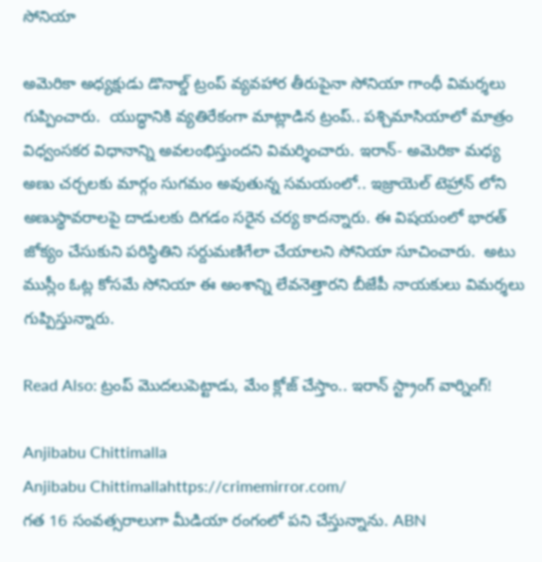సోనియా

అమెరికా అధ్యక్షుడు డొనాల్డ్‌ ట్రంప్‌ వ్యవహార తీరుపైనా సోనియా గాంధీ విమర్శలు గుప్పించారు.  యుద్ధానికి వ్యతిరేకంగా మాట్లాడిన ట్రంప్‌.. పశ్చిమాసియాలో మాత్రం విధ్వంసకర విధానాన్ని అవలంభిస్తుందని విమర్శించారు. ఇరాన్‌- అమెరికా మధ్య అణు చర్చలకు మార్గం సుగమం అవుతున్న సమయంలో.. ఇజ్రాయెల్ టెహ్రాన్‌ లోని అణుస్థావరాలపై దాడులకు దిగడం సరైన చర్య కాదన్నారు. ఈ విషయంలో భారత్ జోక్యం చేసుకుని పరిస్థితిని సర్దుమణిగేలా చేయాలని సోనియా సూచించారు.  అటు ముస్లీం ఓట్ల కోసమే సోనియా ఈ అంశాన్ని లేవనెత్తారని బీజేపీ నాయకులు విమర్శలు గుప్పిస్తున్నారు.

Read Also: ట్రంప్ మొదలుపెట్టాడు, మేం క్లోజ్ చేస్తాం.. ఇరాన్ స్ట్రాంగ్ వార్నింగ్!

Anjibabu Chittimalla
Anjibabu Chittimallahttps://crimemirror.com/
గత 16 సంవత్సరాలుగా మీడియా రంగంలో పని చేస్తున్నాను. ABN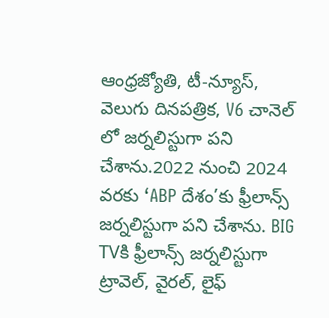ఆంధ్రజ్యోతి, టీ-న్యూస్‌, వెలుగు దినపత్రిక, V6 చానెల్ లో జర్నలిస్టుగా పని చేశాను.2022 నుంచి 2024 వరకు ‘ABP దేశం’కు ఫ్రీలాన్స్ జర్నలిస్టుగా పని చేశాను. BIG TVకి ఫ్రీలాన్స్ జర్నలిస్టుగా ట్రావెల్, వైరల్, లైఫ్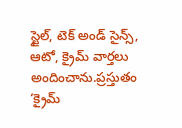స్టైల్, టెక్ అండ్ సైన్స్, ఆటో, క్రైమ్ వార్తలు అందించాను.ప్రస్తుతం ‘క్రైమ్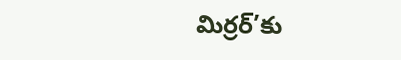మిర్రర్’కు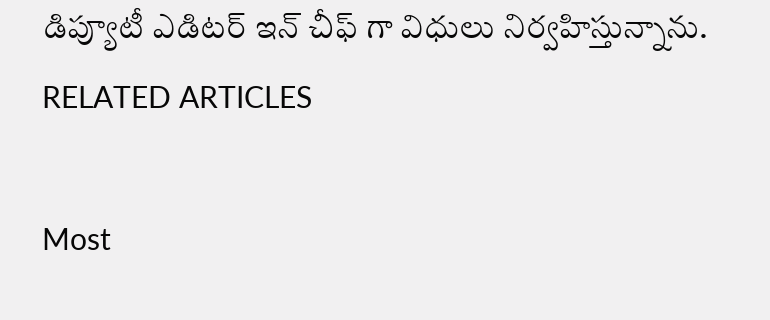డిప్యూటీ ఎడిటర్ ఇన్ చీఫ్ గా విధులు నిర్వహిస్తున్నాను.
RELATED ARTICLES

Most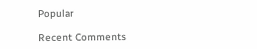Popular

Recent Comments